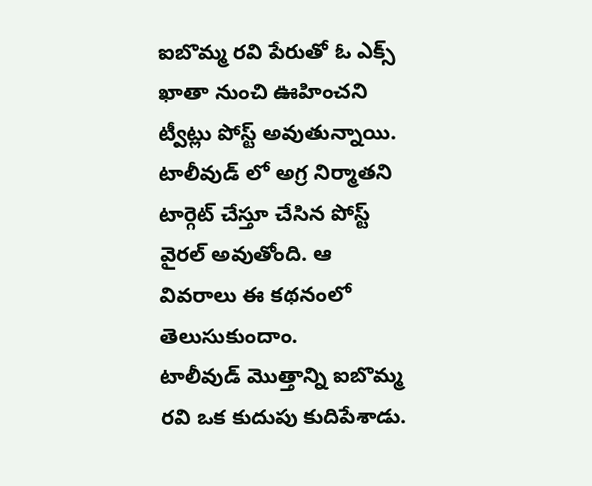ఐబొమ్మ రవి పేరుతో ఓ ఎక్స్ ఖాతా నుంచి ఊహించని ట్వీట్లు పోస్ట్ అవుతున్నాయి. టాలీవుడ్ లో అగ్ర నిర్మాతని టార్గెట్ చేస్తూ చేసిన పోస్ట్ వైరల్ అవుతోంది. ఆ వివరాలు ఈ కథనంలో తెలుసుకుందాం.
టాలీవుడ్ మొత్తాన్ని ఐబొమ్మ రవి ఒక కుదుపు కుదిపేశాడు.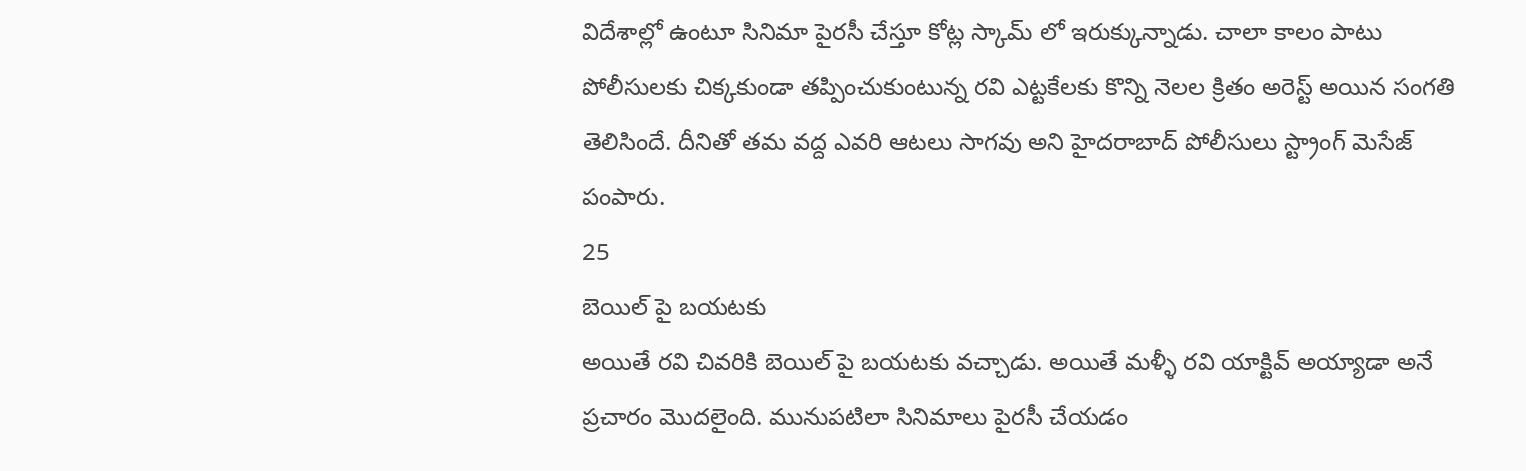విదేశాల్లో ఉంటూ సినిమా పైరసీ చేస్తూ కోట్ల స్కామ్ లో ఇరుక్కున్నాడు. చాలా కాలం పాటు పోలీసులకు చిక్కకుండా తప్పించుకుంటున్న రవి ఎట్టకేలకు కొన్ని నెలల క్రితం అరెస్ట్ అయిన సంగతి తెలిసిందే. దీనితో తమ వద్ద ఎవరి ఆటలు సాగవు అని హైదరాబాద్ పోలీసులు స్ట్రాంగ్ మెసేజ్ పంపారు.
25
బెయిల్ పై బయటకు
అయితే రవి చివరికి బెయిల్ పై బయటకు వచ్చాడు. అయితే మళ్ళీ రవి యాక్టివ్ అయ్యాడా అనే ప్రచారం మొదలైంది. మునుపటిలా సినిమాలు పైరసీ చేయడం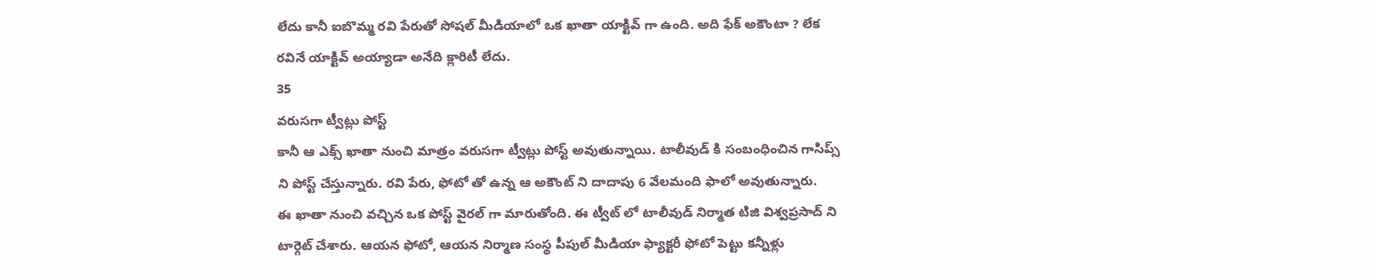లేదు కానీ ఐబొమ్మ రవి పేరుతో సోషల్ మీడియాలో ఒక ఖాతా యాక్టివ్ గా ఉంది. అది ఫేక్ అకౌంటా ? లేక రవినే యాక్టివ్ అయ్యాడా అనేది క్లారిటీ లేదు.
35
వరుసగా ట్వీట్లు పోస్ట్
కానీ ఆ ఎక్స్ ఖాతా నుంచి మాత్రం వరుసగా ట్వీట్లు పోస్ట్ అవుతున్నాయి. టాలీవుడ్ కి సంబంధించిన గాసిప్స్ ని పోస్ట్ చేస్తున్నారు. రవి పేరు, ఫోటో తో ఉన్న ఆ అకౌంట్ ని దాదాపు 6 వేలమంది ఫాలో అవుతున్నారు.
ఈ ఖాతా నుంచి వచ్చిన ఒక పోస్ట్ వైరల్ గా మారుతోంది. ఈ ట్వీట్ లో టాలీవుడ్ నిర్మాత టిజి విశ్వప్రసాద్ ని టార్గెట్ చేశారు. ఆయన ఫోటో, ఆయన నిర్మాణ సంస్థ పీపుల్ మీడియా ఫ్యాక్టరీ ఫోటో పెట్టు కన్నీళ్లు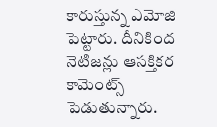కారుస్తున్న ఎమోజి పెట్టారు. దీనికింద నెటిజన్లు ఆసక్తికర కామెంట్స్ పెడుతున్నారు.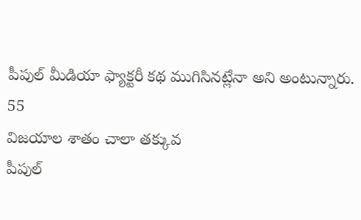పీపుల్ మీడియా ఫ్యాక్టరీ కథ ముగిసినట్లేనా అని అంటున్నారు.
55
విజయాల శాతం చాలా తక్కువ
పీపుల్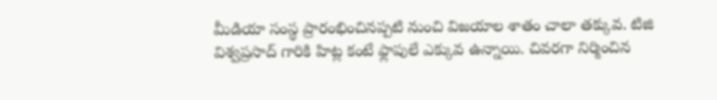మీడియా సంస్థ ప్రారంభించినప్పటి నుంచి విజయాల శాతం చాలా తక్కువ. టిజి విశ్వప్రసాద్ గారికి హిట్ల కంటే ఫ్లాపులే ఎక్కువ ఉన్నాయి. చివరగా నిర్మించిన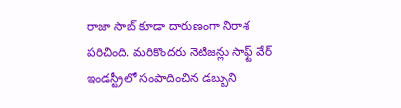రాజా సాబ్ కూడా దారుణంగా నిరాశ పరిచింది. మరికొందరు నెటిజన్లు సాఫ్ట్ వేర్ ఇండస్ట్రీలో సంపాదించిన డబ్బుని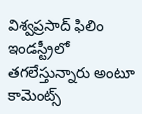విశ్వప్రసాద్ ఫిలిం ఇండస్ట్రీలో తగలేస్తున్నారు అంటూ కామెంట్స్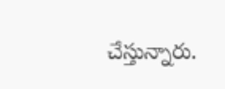చేస్తున్నారు.